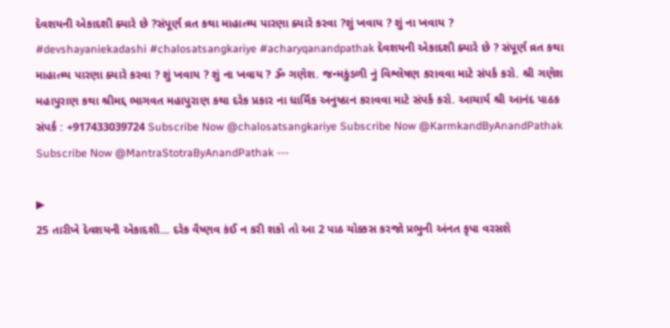દેવશયની એકાદશી ક્યારે છે ?સંપૂર્ણ વ્રત કથા માહાત્મ્ય પારણા ક્યારે કરવા ?શું ખવાય ? શું ના ખવાય ?
#devshayaniekadashi #chalosatsangkariye #acharyqanandpathak દેવશયની એકાદશી ક્યારે છે ? સંપૂર્ણ વ્રત કથા માહાત્મ્ય પારણા ક્યારે કરવા ? શું ખવાય ? શું ના ખવાય ? ૐ ગણેશ. જન્મકુંડળી નું વિશ્લેષણ કરાવવા માટે સંપર્ક કરો. શ્રી ગણેશ મહાપુરાણ કથા શ્રીમદ્દ ભાગવત મહાપુરાણ કથા દરેક પ્રકાર ના ધાર્મિક અનુષ્ઠાન કરાવવા માટે સંપર્ક કરો. આચાર્ય શ્રી આનંદ પાઠક સંપર્ક : +917433039724 Subscribe Now @chalosatsangkariye Subscribe Now @KarmkandByAnandPathak Subscribe Now @MantraStotraByAnandPathak ---

▶
25 તારીખે દેવશયની એકાદશી... દરેક વૈષ્ણવ કંઈ ન કરી શકો તો આ 2 પાઠ ચોક્કસ કરજો પ્રભુની અંનત કૃપા વરસશે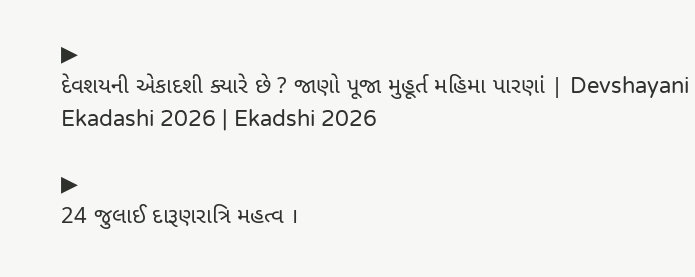▶
દેવશયની એકાદશી ક્યારે છે ? જાણો પૂજા મુહૂર્ત મહિમા પારણાં | Devshayani Ekadashi 2026 | Ekadshi 2026

▶
24 જુલાઈ દારૂણરાત્રિ મહત્વ ।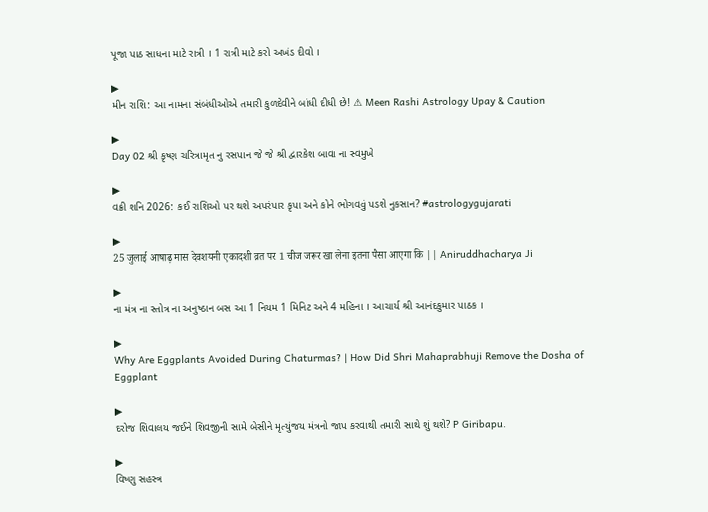પૂજા પાઠ સાધના માટે રાત્રી । 1 રાત્રી માટે કરો અખંડ દીવો ।

▶
મીન રાશિ: આ નામના સંબંધીઓએ તમારી કુળદેવીને બાંધી દીધી છે! ⚠ Meen Rashi Astrology Upay & Caution

▶
Day 02 શ્રી કૃષ્ણ ચરિત્રામૃત નુ રસપાન જે જે શ્રી દ્વારકેશ બાવા ના સ્વમુખે

▶
વક્રી શનિ 2026: કઈ રાશિઓ પર થશે અપરંપાર કૃપા અને કોને ભોગવવું પડશે નુકસાન? #astrologygujarati

▶
25 जुलाई आषाढ़ मास देवशयनी एकादशी व्रत पर 1 चीज जरूर खा लेना इतना पैसा आएगा कि || Aniruddhacharya Ji

▶
ના મંત્ર ના સ્તોત્ર ના અનુષ્ઠાન બસ આ 1 નિયમ 1 મિનિટ અને 4 મહિના । આચાર્ય શ્રી આનંદકુમાર પાઠક ।

▶
Why Are Eggplants Avoided During Chaturmas? | How Did Shri Mahaprabhuji Remove the Dosha of Eggplant

▶
દરોજ શિવાલય જઈને શિવજીની સામે બેસીને મૃત્યુંજય મંત્રનો જાપ કરવાથી તમારી સાથે શું થશે? P Giribapu.

▶
વિષ્ણુ સહસ્ત્ર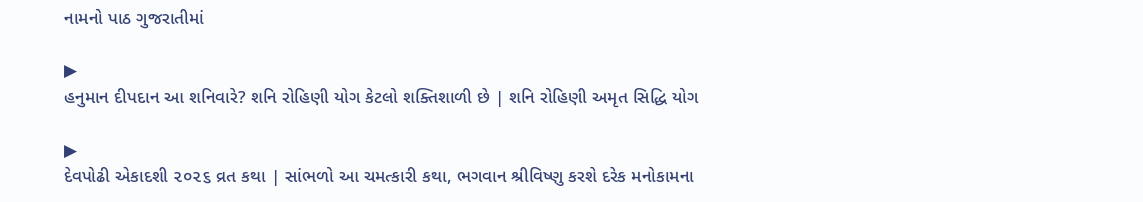નામનો પાઠ ગુજરાતીમાં

▶
હનુમાન દીપદાન આ શનિવારે? શનિ રોહિણી યોગ કેટલો શક્તિશાળી છે | શનિ રોહિણી અમૃત સિદ્ધિ યોગ

▶
દેવપોઢી એકાદશી ૨૦૨૬ વ્રત કથા | સાંભળો આ ચમત્કારી કથા, ભગવાન શ્રીવિષ્ણુ કરશે દરેક મનોકામના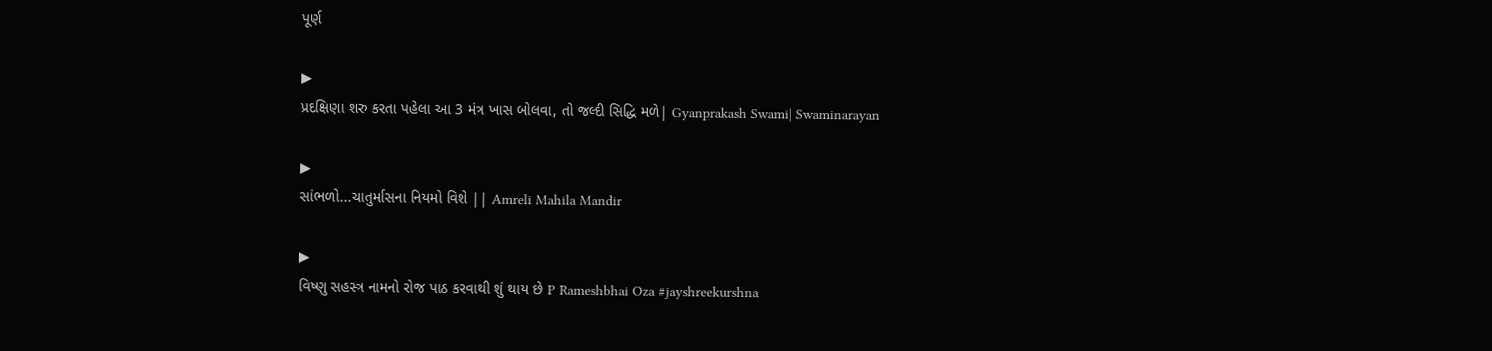પૂર્ણ

▶
પ્રદક્ષિણા શરુ કરતા પહેલા આ 3 મંત્ર ખાસ બોલવા, તો જલ્દી સિદ્ધિ મળે| Gyanprakash Swami| Swaminarayan

▶
સાંભળો...ચાતુર્માસના નિયમો વિશે || Amreli Mahila Mandir

▶
વિષ્ણુ સહસ્ત્ર નામનો રોજ પાઠ કરવાથી શું થાય છે P Rameshbhai Oza #jayshreekurshna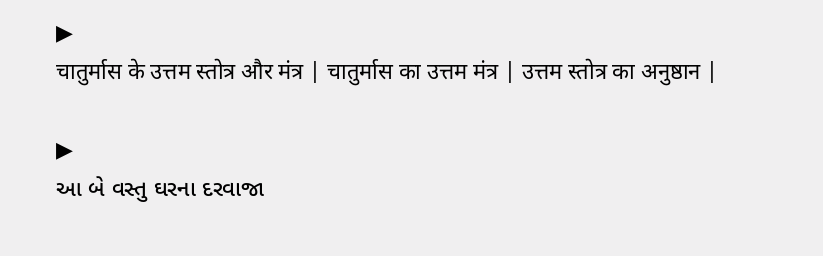▶
चातुर्मास के उत्तम स्तोत्र और मंत्र | चातुर्मास का उत्तम मंत्र | उत्तम स्तोत्र का अनुष्ठान |

▶
આ બે વસ્તુ ઘરના દરવાજા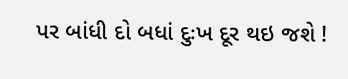પર બાંધી દો બધાં દુઃખ દૂર થઇ જશે !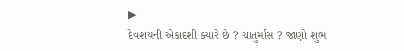▶
દેવશયની એકાદશી ક્યારે છે ? ચાતુર્માસ ? જાણો શુભ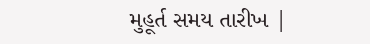મુહૂર્ત સમય તારીખ |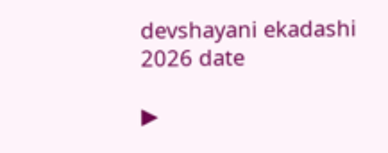devshayani ekadashi 2026 date

▶